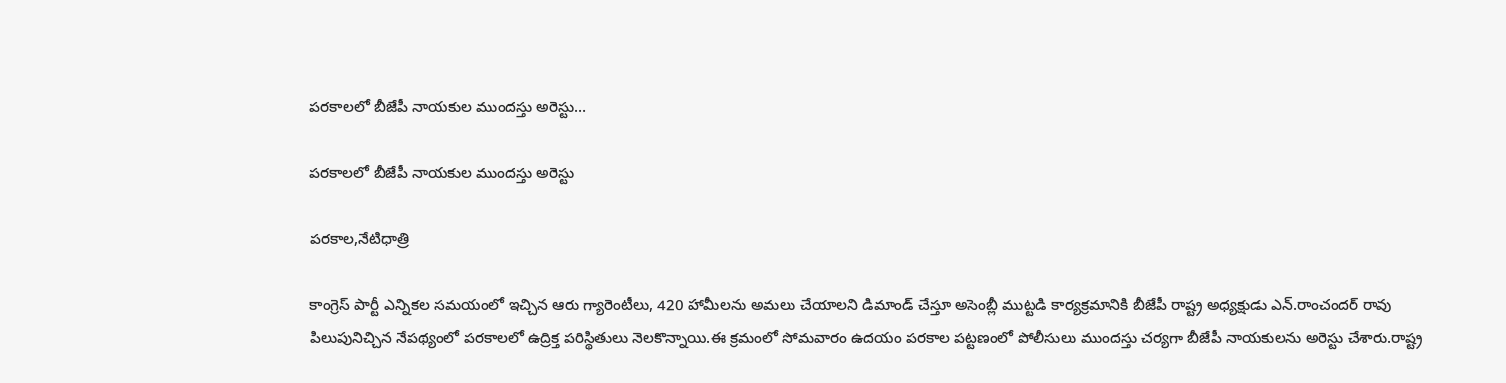పరకాలలో బీజేపీ నాయకుల ముందస్తు అరెస్టు…

పరకాలలో బీజేపీ నాయకుల ముందస్తు అరెస్టు

పరకాల,నేటిధాత్రి

కాంగ్రెస్ పార్టీ ఎన్నికల సమయంలో ఇచ్చిన ఆరు గ్యారెంటీలు, 420 హామీలను అమలు చేయాలని డిమాండ్ చేస్తూ అసెంబ్లీ ముట్టడి కార్యక్రమానికి బీజేపీ రాష్ట్ర అధ్యక్షుడు ఎన్.రాంచందర్ రావు పిలుపునిచ్చిన నేపథ్యంలో పరకాలలో ఉద్రిక్త పరిస్థితులు నెలకొన్నాయి.ఈ క్రమంలో సోమవారం ఉదయం పరకాల పట్టణంలో పోలీసులు ముందస్తు చర్యగా బీజేపీ నాయకులను అరెస్టు చేశారు.రాష్ట్ర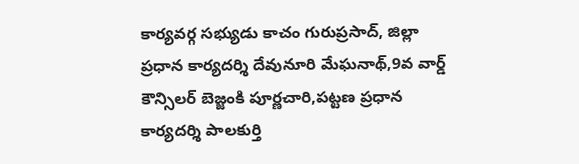కార్యవర్గ సభ్యుడు కాచం గురుప్రసాద్, జిల్లా ప్రధాన కార్యదర్శి దేవునూరి మేఘనాథ్,9వ వార్డ్ కౌన్సిలర్ బెజ్జంకి పూర్ణచారి,పట్టణ ప్రధాన కార్యదర్శి పాలకుర్తి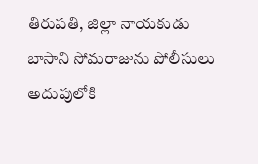తిరుపతి, జిల్లా నాయకుడు బాసాని సోమరాజును పోలీసులు అదుపులోకి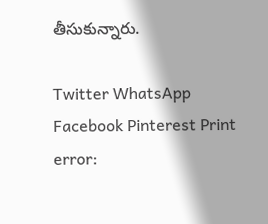తీసుకున్నారు.

Twitter WhatsApp Facebook Pinterest Print
error: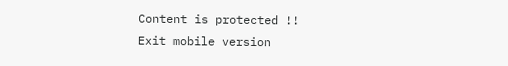Content is protected !!
Exit mobile version